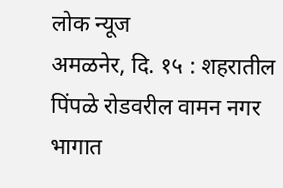लोक न्यूज
अमळनेर, दि. १५ : शहरातील पिंपळे रोडवरील वामन नगर भागात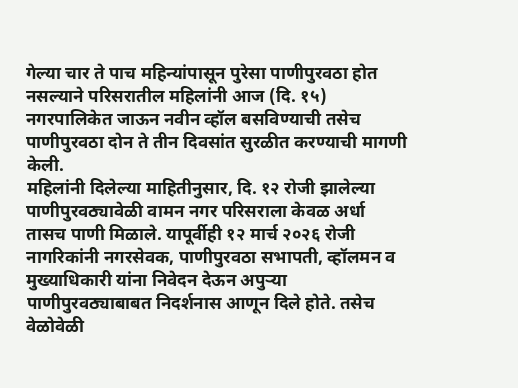गेल्या चार ते पाच महिन्यांपासून पुरेसा पाणीपुरवठा होत नसल्याने परिसरातील महिलांनी आज (दि. १५) नगरपालिकेत जाऊन नवीन व्हॉल बसविण्याची तसेच पाणीपुरवठा दोन ते तीन दिवसांत सुरळीत करण्याची मागणी केली.
महिलांनी दिलेल्या माहितीनुसार, दि. १२ रोजी झालेल्या पाणीपुरवठ्यावेळी वामन नगर परिसराला केवळ अर्धा तासच पाणी मिळाले. यापूर्वीही १२ मार्च २०२६ रोजी नागरिकांनी नगरसेवक, पाणीपुरवठा सभापती, व्हॉलमन व मुख्याधिकारी यांना निवेदन देऊन अपुऱ्या पाणीपुरवठ्याबाबत निदर्शनास आणून दिले होते. तसेच वेळोवेळी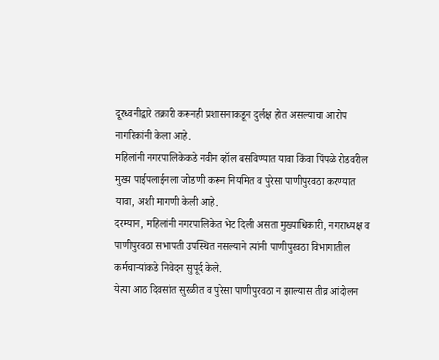दूरध्वनीद्वारे तक्रारी करूनही प्रशासनाकडून दुर्लक्ष होत असल्याचा आरोप नागरिकांनी केला आहे.
महिलांनी नगरपालिकेकडे नवीन व्हॉल बसविण्यात यावा किंवा पिंपळे रोडवरील मुख्य पाईपलाईनला जोडणी करून नियमित व पुरेसा पाणीपुरवठा करण्यात यावा, अशी मागणी केली आहे.
दरम्यान, महिलांनी नगरपालिकेत भेट दिली असता मुख्याधिकारी, नगराध्यक्ष व पाणीपुरवठा सभापती उपस्थित नसल्याने त्यांनी पाणीपुरवठा विभागातील कर्मचाऱ्यांकडे निवेदन सुपूर्द केले.
येत्या आठ दिवसांत सुरळीत व पुरेसा पाणीपुरवठा न झाल्यास तीव्र आंदोलन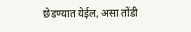छेडण्यात येईल, असा तोंडी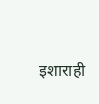इशाराही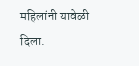महिलांनी यावेळी दिला.